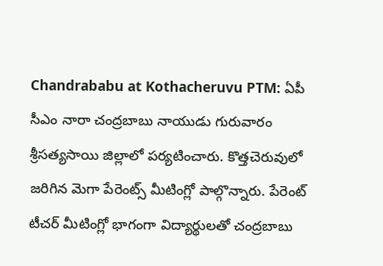Chandrababu at Kothacheruvu PTM: ఏపీ సీఎం నారా చంద్రబాబు నాయుడు గురువారం శ్రీసత్యసాయి జిల్లాలో పర్యటించారు. కొత్తచెరువులో జరిగిన మెగా పేరెంట్స్ మీటింగ్లో పాల్గొన్నారు. పేరెంట్ టీచర్ మీటింగ్లో భాగంగా విద్యార్థులతో చంద్రబాబు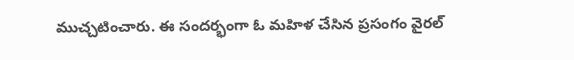ముచ్చటించారు. ఈ సందర్భంగా ఓ మహిళ చేసిన ప్రసంగం వైరల్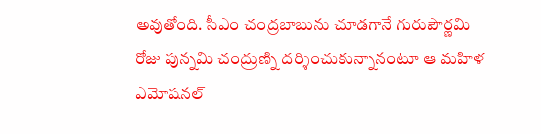అవుతోంది. సీఎం చంద్రబాబును చూడగానే గురుపౌర్ణమి రోజు పున్నమి చంద్రుణ్ని దర్శించుకున్నానంటూ ఆ మహిళ ఎమోషనల్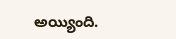అయ్యింది.